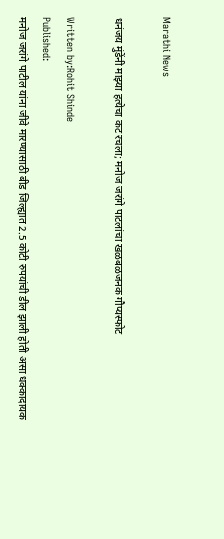Marathi News

धनंजय मुंडेंनी माझ्या हत्येचा कट रचला; मनोज जरांगे पाटलांचा खळबळजनक गौप्यस्फोट

Written by:Rohit Shinde
Published:
मनोज जरांगे पाटील यांना जीवे मारण्यासाठी बीड जिल्ह्यात 2.5 कोटी रुपयांची डील झाली होती असा धक्कादायक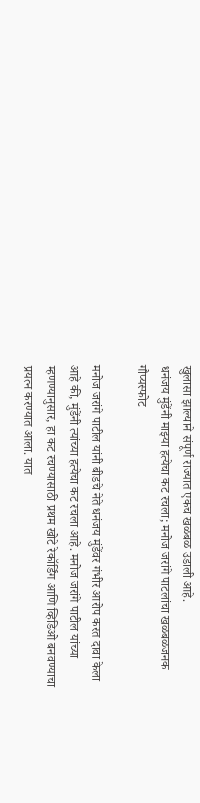खुलासा झाल्याने संपूर्ण राज्यात एकच खळबळ उडाली आहे.
धनंजय मुंडेंनी माझ्या हत्येचा कट रचला; मनोज जरांगे पाटलांचा खळबळजनक गौप्यस्फोट

मनोज जरांगे पाटील यांनी बीडचे नेते धनंजय मुंडेंवर गंभीर आरोप करत दावा केला आहे की, मुंडेंनी त्यांच्या हत्येचा कट रचला आहे. मनोज जरांगे पाटील यांच्या म्हणण्यानुसार, हा कट रचण्यासाठी प्रथम खोटे रेकॉर्डिंग आणि व्हिडिओ बनवण्याचा प्रयत्न करण्यात आला. यात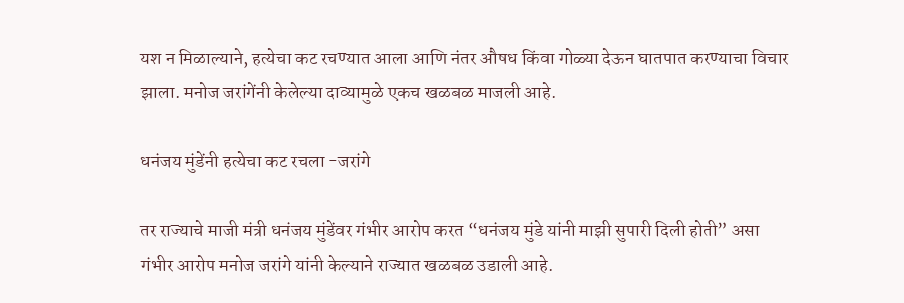यश न मिळाल्याने, हत्येचा कट रचण्यात आला आणि नंतर औषध किंवा गोळ्या देऊन घातपात करण्याचा विचार झाला. मनोज जरांगेंनी केलेल्या दाव्यामुळे एकच खळबळ माजली आहे.

धनंजय मुंडेंनी हत्येचा कट रचला -जरांगे

तर राज्याचे माजी मंत्री धनंजय मुंडेंवर गंभीर आरोप करत “धनंजय मुंडे यांनी माझी सुपारी दिली होती” असा गंभीर आरोप मनोज जरांगे यांनी केल्याने राज्यात खळबळ उडाली आहे.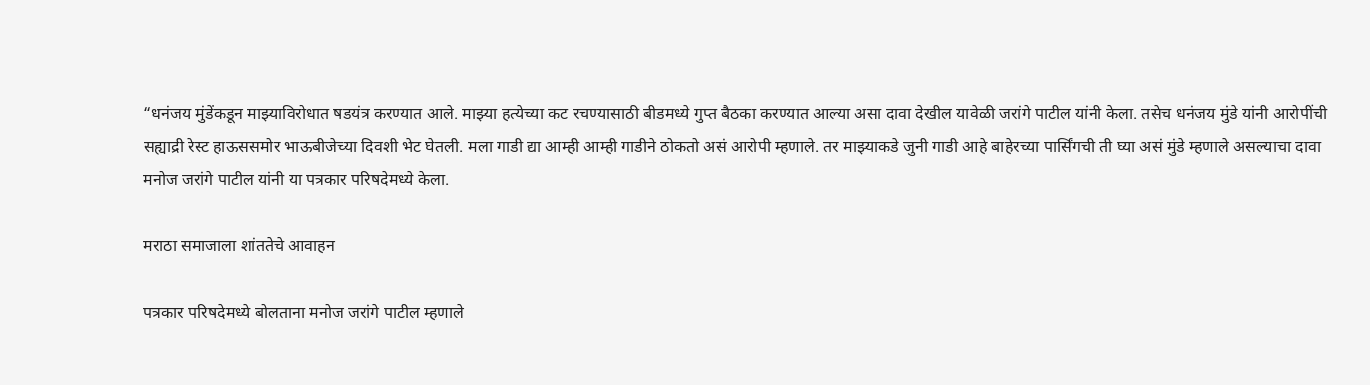“धनंजय मुंडेंकडून माझ्याविरोधात षडयंत्र करण्यात आले. माझ्या हत्येच्या कट रचण्यासाठी बीडमध्ये गुप्त बैठका करण्यात आल्या असा दावा देखील यावेळी जरांगे पाटील यांनी केला. तसेच धनंजय मुंडे यांनी आरोपींची सह्याद्री रेस्ट हाऊससमोर भाऊबीजेच्या दिवशी भेट घेतली. मला गाडी द्या आम्ही आम्ही गाडीने ठोकतो असं आरोपी म्हणाले. तर माझ्याकडे जुनी गाडी आहे बाहेरच्या पार्सिंगची ती घ्या असं मुंडे म्हणाले असल्याचा दावा मनोज जरांगे पाटील यांनी या पत्रकार परिषदेमध्ये केला.

मराठा समाजाला शांततेचे आवाहन

पत्रकार परिषदेमध्ये बोलताना मनोज जरांगे पाटील म्हणाले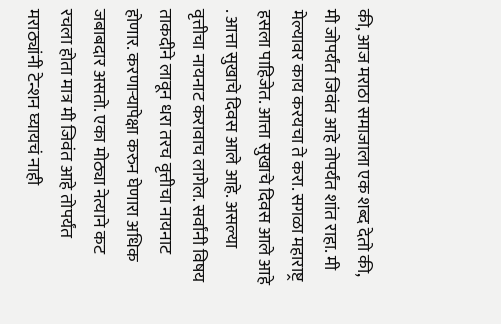की, आज मराठा समाजाला एक शब्द देतो की, मी जोपर्यंत जिवंत आहे तोपर्यंत शांत राहा. मी मेल्यावर काय करयचा ते करा. सगळा महाराष्ट्र हसला पाहिजेत. आत्ता सुखाचे दिवस आले आहे . आत्ता सुखाचे दिवस आले आहे. असल्या वृत्तीचा नायनाट करावाच लागेल. सर्वांनी विषय ताकदीने लावून धरा तरच वृत्तीचा नायनाट होणार. करणाऱ्यापेक्षा करुन घेणारा अधिक जबाबदार असतो. एका मोठ्या नेत्याने कट रचला होता मात्र मी जिवंत आहे तोपर्यंत मराठ्यांनी टेन्शन घ्यायचं नाही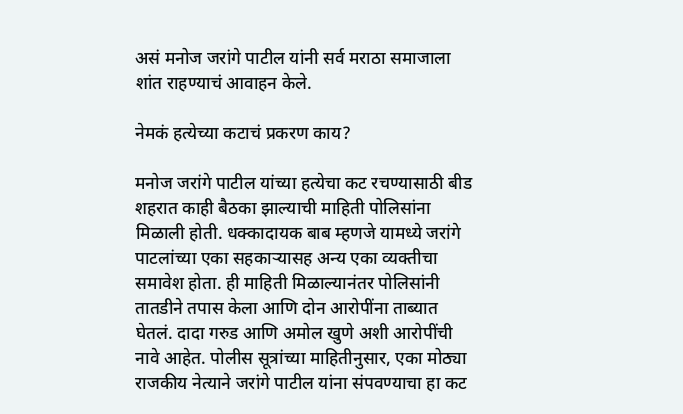असं मनोज जरांगे पाटील यांनी सर्व मराठा समाजाला शांत राहण्याचं आवाहन केले.

नेमकं हत्येच्या कटाचं प्रकरण काय?

मनोज जरांगे पाटील यांच्या हत्येचा कट रचण्यासाठी बीड शहरात काही बैठका झाल्याची माहिती पोलिसांना मिळाली होती. धक्कादायक बाब म्हणजे यामध्ये जरांगे पाटलांच्या एका सहकाऱ्यासह अन्य एका व्यक्तीचा समावेश होता. ही माहिती मिळाल्यानंतर पोलिसांनी तातडीने तपास केला आणि दोन आरोपींना ताब्यात घेतलं. दादा गरुड आणि अमोल खुणे अशी आरोपींची नावे आहेत. पोलीस सूत्रांच्या माहितीनुसार, एका मोठ्या राजकीय नेत्याने जरांगे पाटील यांना संपवण्याचा हा कट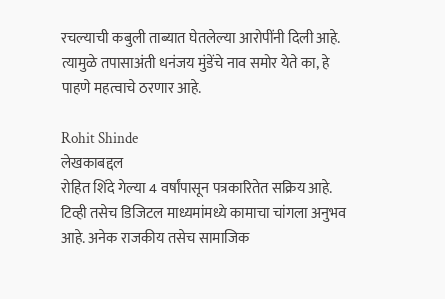रचल्याची कबुली ताब्यात घेतलेल्या आरोपींनी दिली आहे. त्यामुळे तपासाअंती धनंजय मुंडेंचे नाव समोर येते का, हे पाहणे महत्वाचे ठरणार आहे.

Rohit Shinde
लेखकाबद्दल
रोहित शिंदे गेल्या 4 वर्षांपासून पत्रकारितेत सक्रिय आहे. टिव्ही तसेच डिजिटल माध्यमांमध्ये कामाचा चांगला अनुभव आहे. अनेक राजकीय तसेच सामाजिक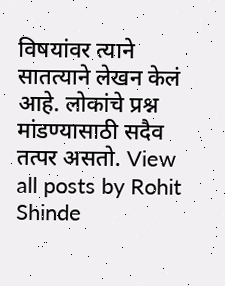विषयांवर त्याने सातत्याने लेखन केलं आहे. लोकांचे प्रश्न मांडण्यासाठी सदैव तत्पर असतो. View all posts by Rohit Shinde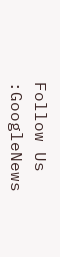Follow Us :GoogleNews